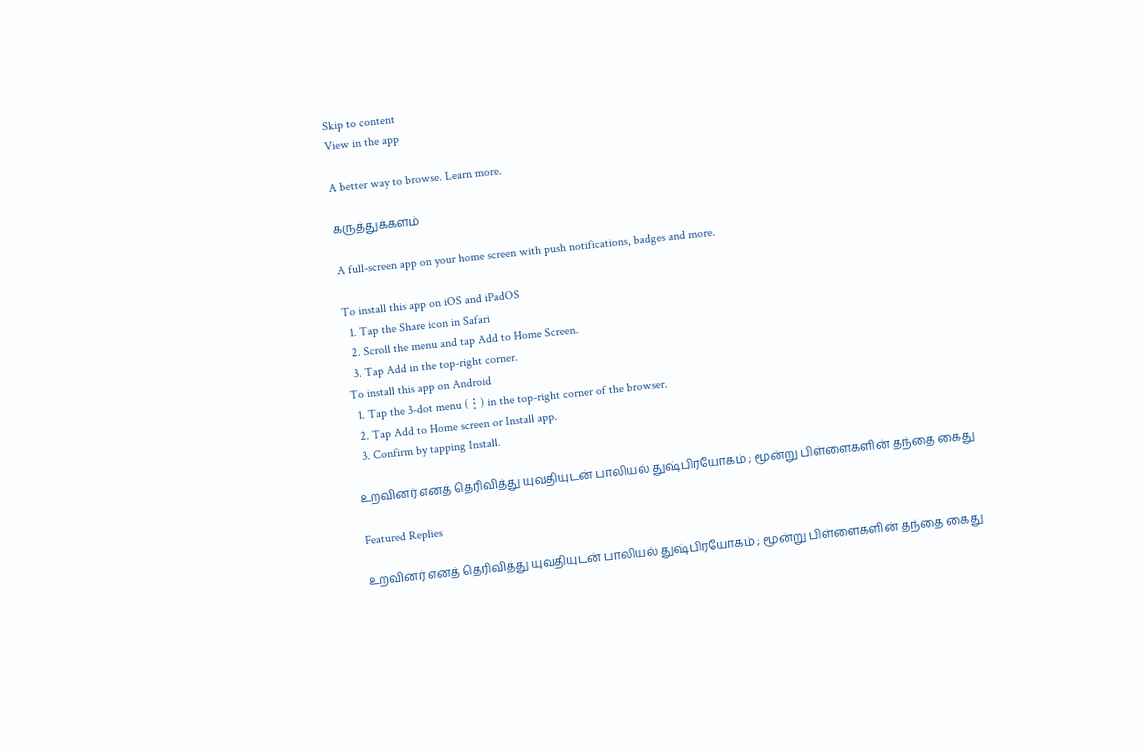Skip to content
View in the app

A better way to browse. Learn more.

கருத்துக்களம்

A full-screen app on your home screen with push notifications, badges and more.

To install this app on iOS and iPadOS
  1. Tap the Share icon in Safari
  2. Scroll the menu and tap Add to Home Screen.
  3. Tap Add in the top-right corner.
To install this app on Android
  1. Tap the 3-dot menu (⋮) in the top-right corner of the browser.
  2. Tap Add to Home screen or Install app.
  3. Confirm by tapping Install.

உறவினர் எனத் தெரிவித்து யுவதியுடன் பாலியல் துஷ்பிரயோகம் ; மூன்று பிள்ளைகளின் தந்தை கைது

Featured Replies

உறவினர் எனத் தெரிவித்து யுவதியுடன் பாலியல் துஷ்பிரயோகம் ; மூன்று பிள்ளைகளின் தந்தை கைது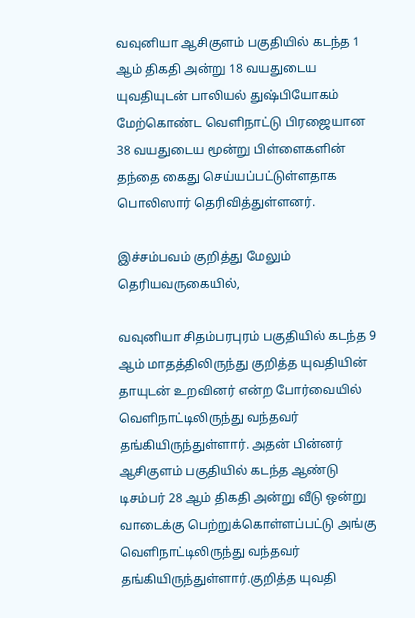வவுனியா ஆசிகுளம் பகுதியில் கடந்த 1 ஆம் திகதி அன்று 18 வயதுடைய யுவதியுடன் பாலியல் துஷ்பியோகம் மேற்கொண்ட வெளிநாட்டு பிரஜையான 38 வயதுடைய மூன்று பிள்ளைகளின் தந்தை கைது செய்யப்பட்டுள்ளதாக பொலிஸார் தெரிவித்துள்ளனர்.

இச்சம்பவம் குறித்து மேலும் தெரியவருகையில்,

வவுனியா சிதம்பரபுரம் பகுதியில் கடந்த 9 ஆம் மாதத்திலிருந்து குறித்த யுவதியின் தாயுடன் உறவினர் என்ற போர்வையில் வெளிநாட்டிலிருந்து வந்தவர் தங்கியிருந்துள்ளார். அதன் பின்னர் ஆசிகுளம் பகுதியில் கடந்த ஆண்டு டிசம்பர் 28 ஆம் திகதி அன்று வீடு ஒன்று வாடைக்கு பெற்றுக்கொள்ளப்பட்டு அங்கு வெளிநாட்டிலிருந்து வந்தவர் தங்கியிருந்துள்ளார்.குறித்த யுவதி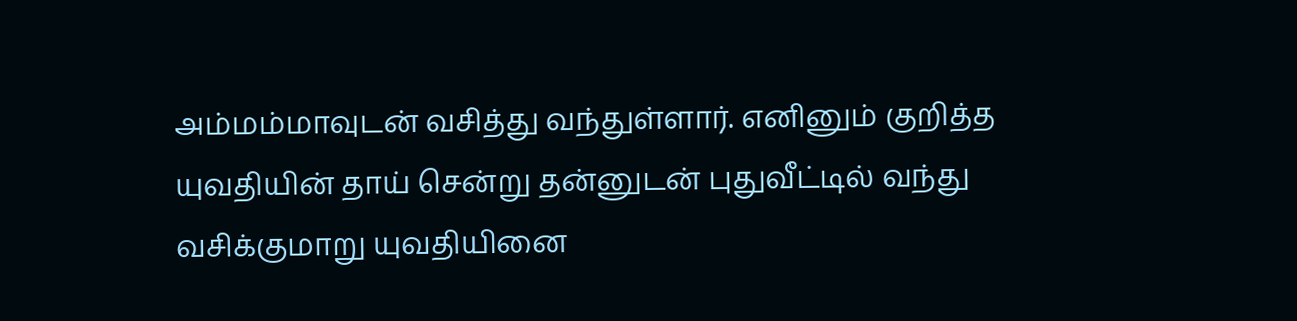அம்மம்மாவுடன் வசித்து வந்துள்ளார். எனினும் குறித்த யுவதியின் தாய் சென்று தன்னுடன் புதுவீட்டில் வந்து வசிக்குமாறு யுவதியினை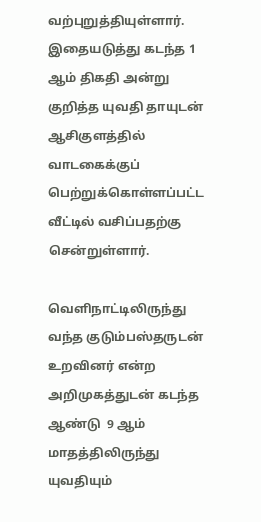வற்புறுத்தியுள்ளார். இதையடுத்து கடந்த 1 ஆம் திகதி அன்று குறித்த யுவதி தாயுடன் ஆசிகுளத்தில் வாடகைக்குப் பெற்றுக்கொள்ளப்பட்ட வீட்டில் வசிப்பதற்கு சென்றுள்ளார்.

வெளிநாட்டிலிருந்து வந்த குடும்பஸ்தருடன் உறவினர் என்ற அறிமுகத்துடன் கடந்த ஆண்டு  9 ஆம் மாதத்திலிருந்து யுவதியும்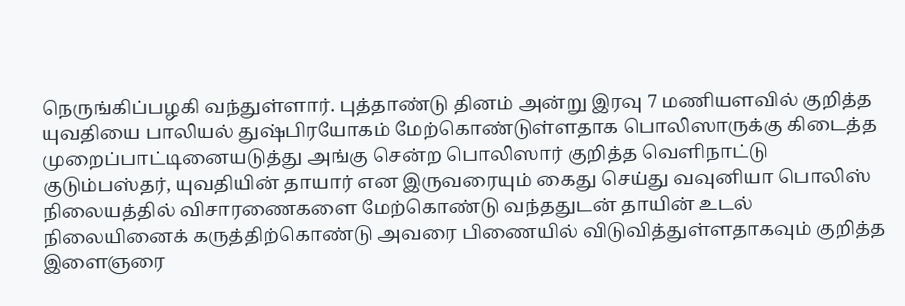நெருங்கிப்பழகி வந்துள்ளார். புத்தாண்டு தினம் அன்று இரவு 7 மணியளவில் குறித்த யுவதியை பாலியல் துஷ்பிரயோகம் மேற்கொண்டுள்ளதாக பொலிஸாருக்கு கிடைத்த முறைப்பாட்டினையடுத்து அங்கு சென்ற பொலிஸார் குறித்த வெளிநாட்டு குடும்பஸ்தர், யுவதியின் தாயார் என இருவரையும் கைது செய்து வவுனியா பொலிஸ் நிலையத்தில் விசாரணைகளை மேற்கொண்டு வந்ததுடன் தாயின் உடல் நிலையினைக் கருத்திற்கொண்டு அவரை பிணையில் விடுவித்துள்ளதாகவும் குறித்த இளைஞரை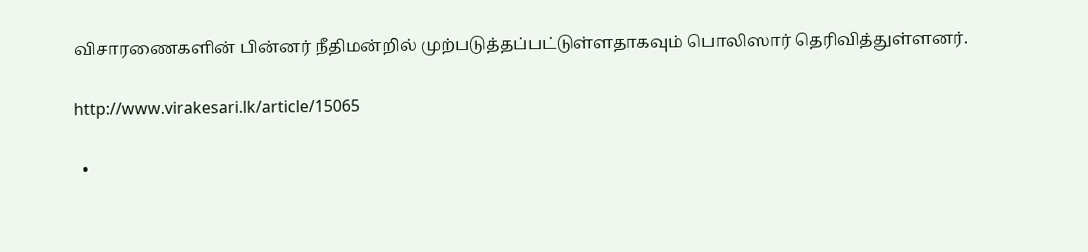விசாரணைகளின் பின்னர் நீதிமன்றில் முற்படுத்தப்பட்டுள்ளதாகவும் பொலிஸார் தெரிவித்துள்ளனர்.

http://www.virakesari.lk/article/15065

  •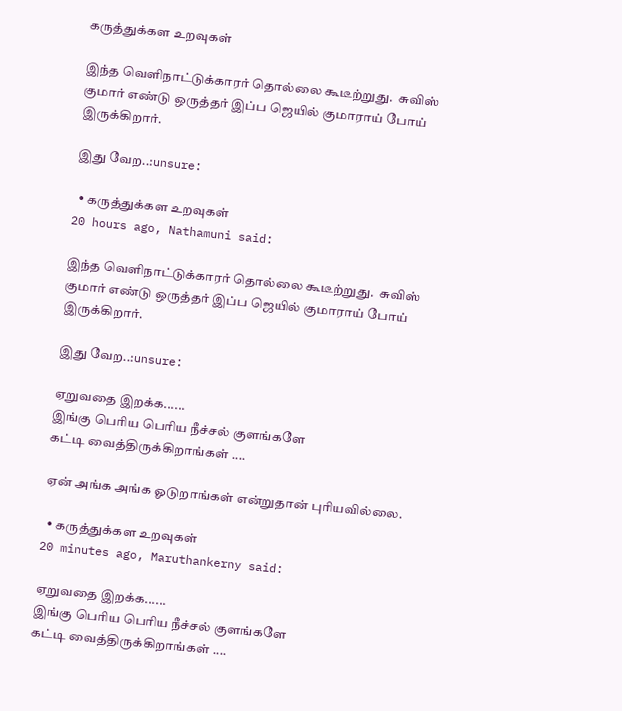கருத்துக்கள உறவுகள்

இந்த வெளிநாட்டுக்காரர் தொல்லை கூடீற்றுது.  சுவிஸ் குமார் எண்டு ஒருத்தர் இப்ப ஜெயில் குமாராய் போய் இருக்கிறார்.

இது வேற..:unsure:

  • கருத்துக்கள உறவுகள்
20 hours ago, Nathamuni said:

இந்த வெளிநாட்டுக்காரர் தொல்லை கூடீற்றுது.  சுவிஸ் குமார் எண்டு ஒருத்தர் இப்ப ஜெயில் குமாராய் போய் இருக்கிறார்.

இது வேற..:unsure:

ஏறுவதை இறக்க......
இங்கு பெரிய பெரிய நீச்சல் குளங்களே
கட்டி வைத்திருக்கிறாங்கள் ....

ஏன் அங்க அங்க ஓடுறாங்கள் என்றுதான் புரியவில்லை.

  • கருத்துக்கள உறவுகள்
20 minutes ago, Maruthankerny said:

ஏறுவதை இறக்க......
இங்கு பெரிய பெரிய நீச்சல் குளங்களே
கட்டி வைத்திருக்கிறாங்கள் ....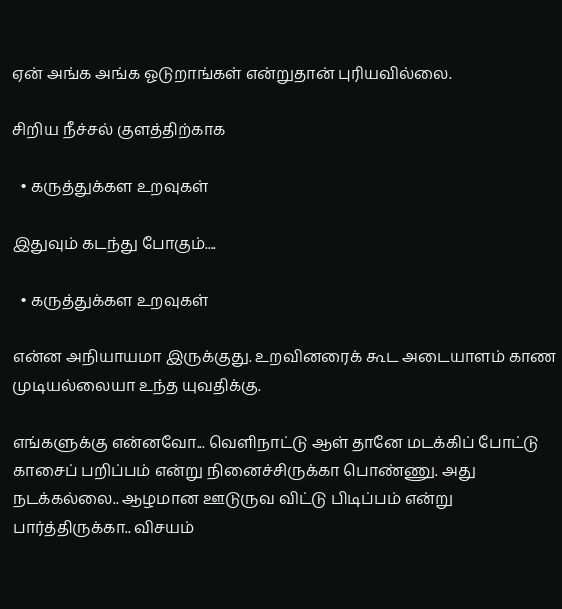ஏன் அங்க அங்க ஓடுறாங்கள் என்றுதான் புரியவில்லை.

சிறிய நீச்சல் குளத்திற்காக

  • கருத்துக்கள உறவுகள்

இதுவும் கடந்து போகும்....

  • கருத்துக்கள உறவுகள்

என்ன அநியாயமா இருக்குது. உறவினரைக் கூட அடையாளம் காண முடியல்லையா உந்த யுவதிக்கு.

எங்களுக்கு என்னவோ... வெளிநாட்டு ஆள் தானே மடக்கிப் போட்டு காசைப் பறிப்பம் என்று நினைச்சிருக்கா பொண்ணு. அது நடக்கல்லை.. ஆழமான ஊடுருவ விட்டு பிடிப்பம் என்று பார்த்திருக்கா.. விசயம்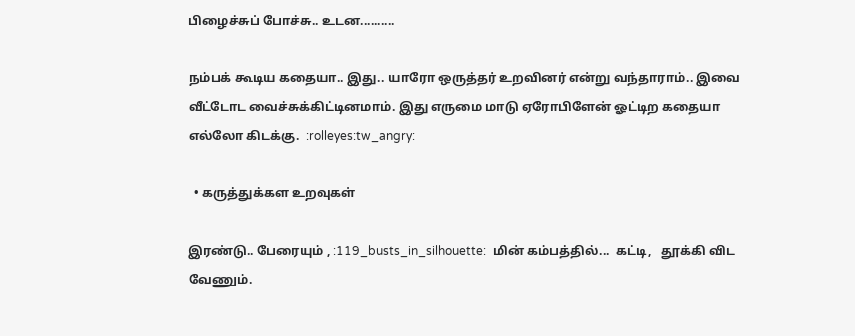பிழைச்சுப் போச்சு.. உடன..........

நம்பக் கூடிய கதையா.. இது.. யாரோ ஒருத்தர் உறவினர் என்று வந்தாராம்.. இவை வீட்டோட வைச்சுக்கிட்டினமாம். இது எருமை மாடு ஏரோபிளேன் ஓட்டிற கதையா எல்லோ கிடக்கு.  :rolleyes:tw_angry:

  • கருத்துக்கள உறவுகள்

இரண்டு.. பேரையும் , :119_busts_in_silhouette:  மின் கம்பத்தில்...  கட்டி,   தூக்கி விட வேணும்.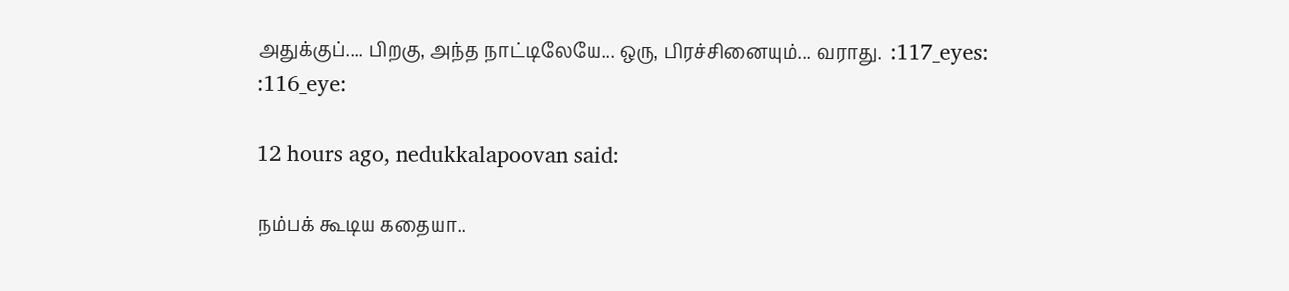அதுக்குப்.... பிறகு, அந்த நாட்டிலேயே... ஒரு, பிரச்சினையும்... வராது.  :117_eyes: :116_eye:

12 hours ago, nedukkalapoovan said:

நம்பக் கூடிய கதையா..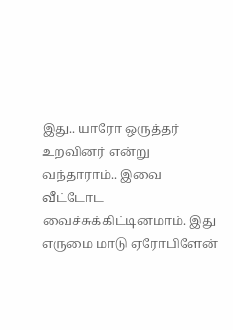இது.. யாரோ ஒருத்தர் உறவினர் என்று வந்தாராம்.. இவை வீட்டோட வைச்சுக்கிட்டினமாம். இது எருமை மாடு ஏரோபிளேன்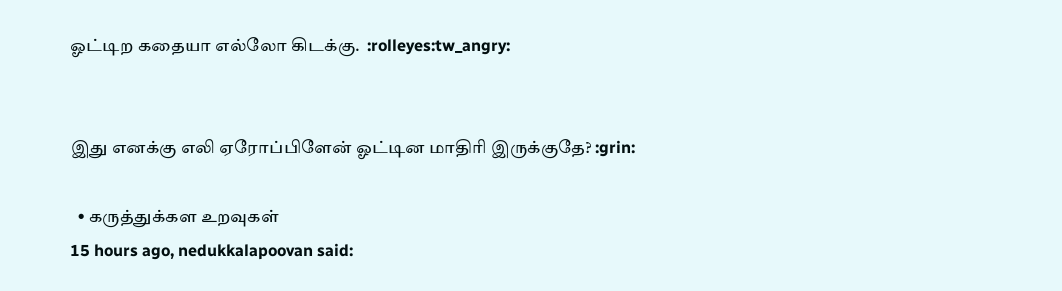ஓட்டிற கதையா எல்லோ கிடக்கு.  :rolleyes:tw_angry:


இது எனக்கு எலி ஏரோப்பிளேன் ஓட்டின மாதிரி இருக்குதே? :grin:

  • கருத்துக்கள உறவுகள்
15 hours ago, nedukkalapoovan said: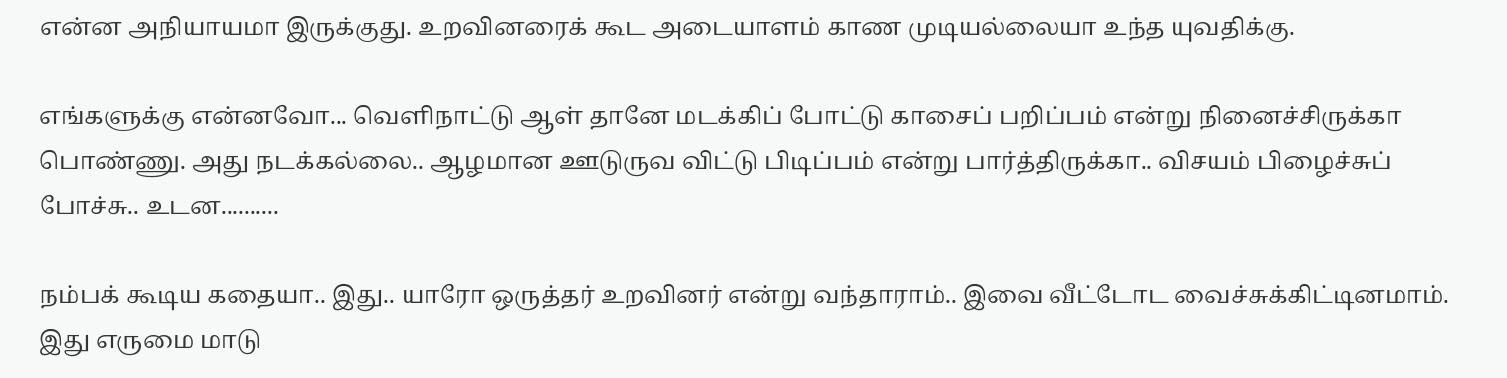என்ன அநியாயமா இருக்குது. உறவினரைக் கூட அடையாளம் காண முடியல்லையா உந்த யுவதிக்கு.

எங்களுக்கு என்னவோ... வெளிநாட்டு ஆள் தானே மடக்கிப் போட்டு காசைப் பறிப்பம் என்று நினைச்சிருக்கா பொண்ணு. அது நடக்கல்லை.. ஆழமான ஊடுருவ விட்டு பிடிப்பம் என்று பார்த்திருக்கா.. விசயம் பிழைச்சுப் போச்சு.. உடன..........

நம்பக் கூடிய கதையா.. இது.. யாரோ ஒருத்தர் உறவினர் என்று வந்தாராம்.. இவை வீட்டோட வைச்சுக்கிட்டினமாம். இது எருமை மாடு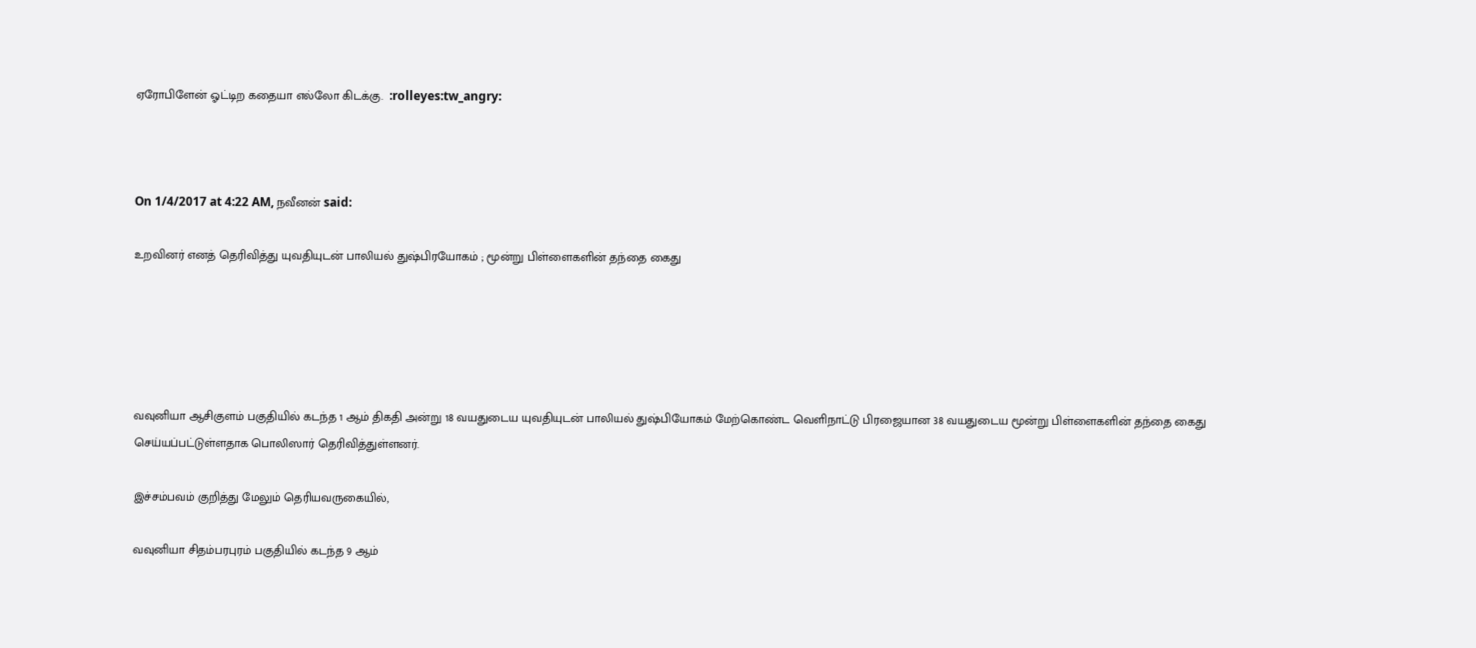ஏரோபிளேன் ஓட்டிற கதையா எல்லோ கிடக்கு.  :rolleyes:tw_angry:



On 1/4/2017 at 4:22 AM, நவீனன் said:

உறவினர் எனத் தெரிவித்து யுவதியுடன் பாலியல் துஷ்பிரயோகம் ; மூன்று பிள்ளைகளின் தந்தை கைது





வவுனியா ஆசிகுளம் பகுதியில் கடந்த 1 ஆம் திகதி அன்று 18 வயதுடைய யுவதியுடன் பாலியல் துஷ்பியோகம் மேற்கொண்ட வெளிநாட்டு பிரஜையான 38 வயதுடைய மூன்று பிள்ளைகளின் தந்தை கைது செய்யப்பட்டுள்ளதாக பொலிஸார் தெரிவித்துள்ளனர்.

இச்சம்பவம் குறித்து மேலும் தெரியவருகையில்,

வவுனியா சிதம்பரபுரம் பகுதியில் கடந்த 9 ஆம்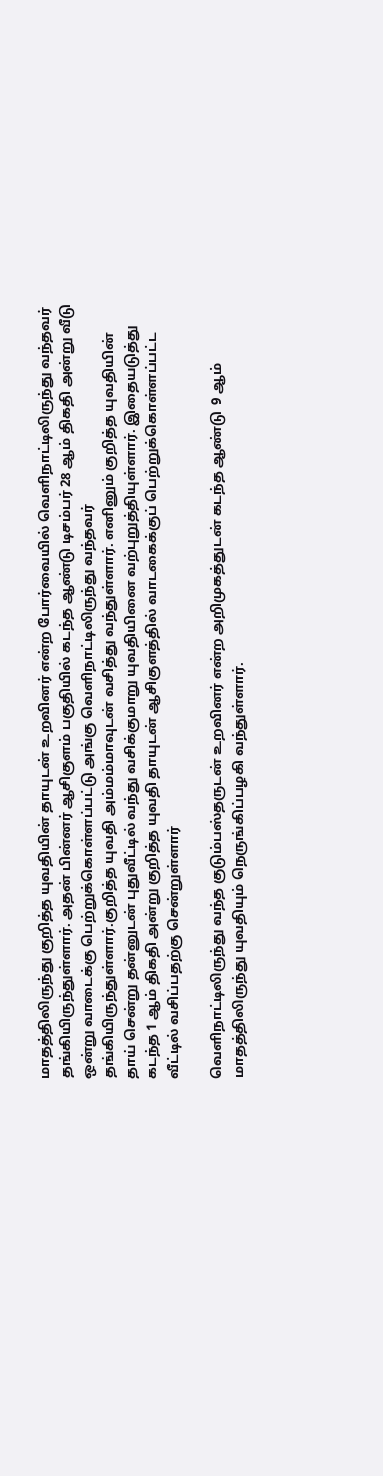மாதத்திலிருந்து குறித்த யுவதியின் தாயுடன் உறவினர் என்ற போர்வையில் வெளிநாட்டிலிருந்து வந்தவர் தங்கியிருந்துள்ளார். அதன் பின்னர் ஆசிகுளம் பகுதியில் கடந்த ஆண்டு டிசம்பர் 28 ஆம் திகதி அன்று வீடு ஒன்று வாடைக்கு பெற்றுக்கொள்ளப்பட்டு அங்கு வெளிநாட்டிலிருந்து வந்தவர் தங்கியிருந்துள்ளார்.குறித்த யுவதி அம்மம்மாவுடன் வசித்து வந்துள்ளார். எனினும் குறித்த யுவதியின் தாய் சென்று தன்னுடன் புதுவீட்டில் வந்து வசிக்குமாறு யுவதியினை வற்புறுத்தியுள்ளார். இதையடுத்து கடந்த 1 ஆம் திகதி அன்று குறித்த யுவதி தாயுடன் ஆசிகுளத்தில் வாடகைக்குப் பெற்றுக்கொள்ளப்பட்ட வீட்டில் வசிப்பதற்கு சென்றுள்ளார்

வெளிநாட்டிலிருந்து வந்த குடும்பஸ்தருடன் உறவினர் என்ற அறிமுகத்துடன் கடந்த ஆண்டு  9 ஆம் மாதத்திலிருந்து யுவதியும் நெருங்கிப்பழகி வந்துள்ளார்.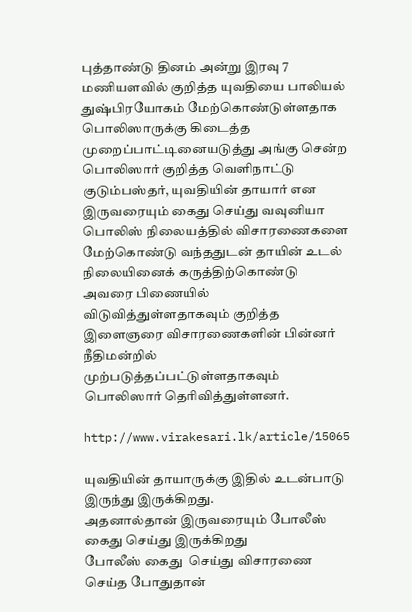புத்தாண்டு தினம் அன்று இரவு 7 மணியளவில் குறித்த யுவதியை பாலியல் துஷ்பிரயோகம் மேற்கொண்டுள்ளதாக பொலிஸாருக்கு கிடைத்த முறைப்பாட்டினையடுத்து அங்கு சென்ற பொலிஸார் குறித்த வெளிநாட்டு குடும்பஸ்தர், யுவதியின் தாயார் என இருவரையும் கைது செய்து வவுனியா பொலிஸ் நிலையத்தில் விசாரணைகளை மேற்கொண்டு வந்ததுடன் தாயின் உடல் நிலையினைக் கருத்திற்கொண்டு அவரை பிணையில் விடுவித்துள்ளதாகவும் குறித்த இளைஞரை விசாரணைகளின் பின்னர் நீதிமன்றில் முற்படுத்தப்பட்டுள்ளதாகவும் பொலிஸார் தெரிவித்துள்ளனர்.

http://www.virakesari.lk/article/15065

யுவதியின் தாயாருக்கு இதில் உடன்பாடு இருந்து இருக்கிறது.
அதனால்தான் இருவரையும் போலீஸ் கைது செய்து இருக்கிறது
போலீஸ் கைது  செய்து விசாரணை செய்த போதுதான்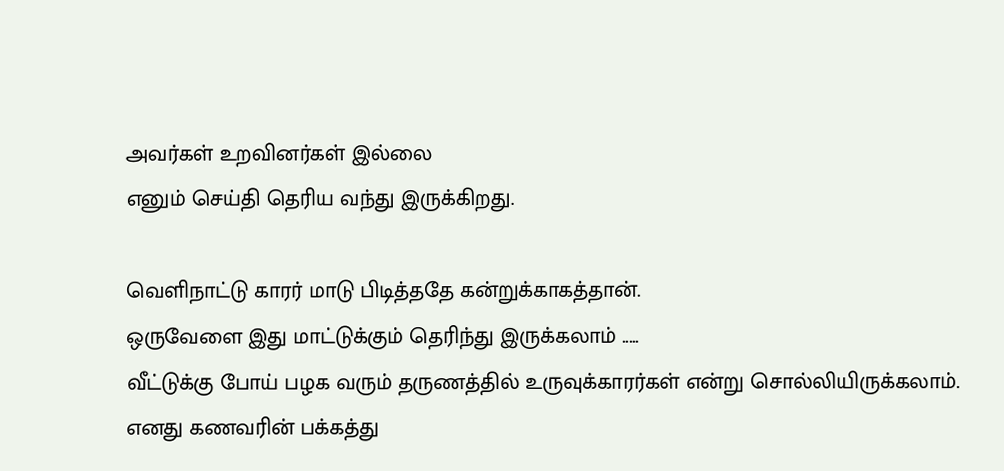அவர்கள் உறவினர்கள் இல்லை
எனும் செய்தி தெரிய வந்து இருக்கிறது.

வெளிநாட்டு காரர் மாடு பிடித்ததே கன்றுக்காகத்தான்.
ஒருவேளை இது மாட்டுக்கும் தெரிந்து இருக்கலாம் .....
வீட்டுக்கு போய் பழக வரும் தருணத்தில் உருவுக்காரர்கள் என்று சொல்லியிருக்கலாம்.
எனது கணவரின் பக்கத்து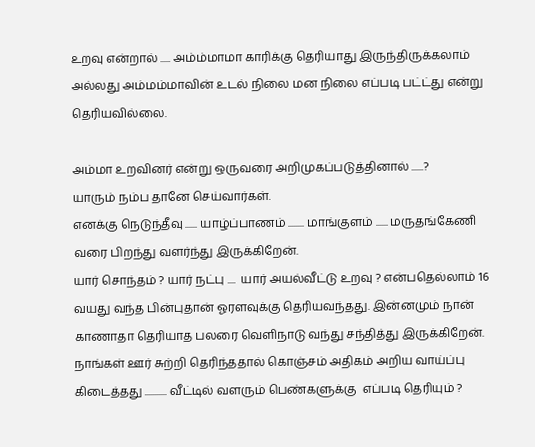உறவு என்றால் ..... அம்ம்மாமா காரிக்கு தெரியாது இருந்திருக்கலாம்
அல்லது அம்மம்மாவின் உடல் நிலை மன நிலை எப்படி பட்ட்து என்று தெரியவில்லை.

அம்மா உறவினர் என்று ஒருவரை அறிமுகப்படுத்தினால் ......?
யாரும் நம்ப தானே செய்வார்கள்.
எனக்கு நெடுந்தீவு ...... யாழ்ப்பாணம் ........ மாங்குளம் ...... மருதங்கேணி வரை பிறந்து வளர்ந்து இருக்கிறேன்.
யார் சொந்தம் ? யார் நட்பு ....  யார் அயல்வீட்டு உறவு ? என்பதெல்லாம் 16 வயது வந்த பின்புதான் ஓரளவுக்கு தெரியவந்தது. இன்னமும் நான் காணாதா தெரியாத பலரை வெளிநாடு வந்து சந்தித்து இருக்கிறேன்.
நாங்கள் ஊர் சுற்றி தெரிந்ததால் கொஞ்சம் அதிகம் அறிய வாய்ப்பு கிடைத்தது ........... வீட்டில் வளரும் பெண்களுக்கு  எப்படி தெரியும் ?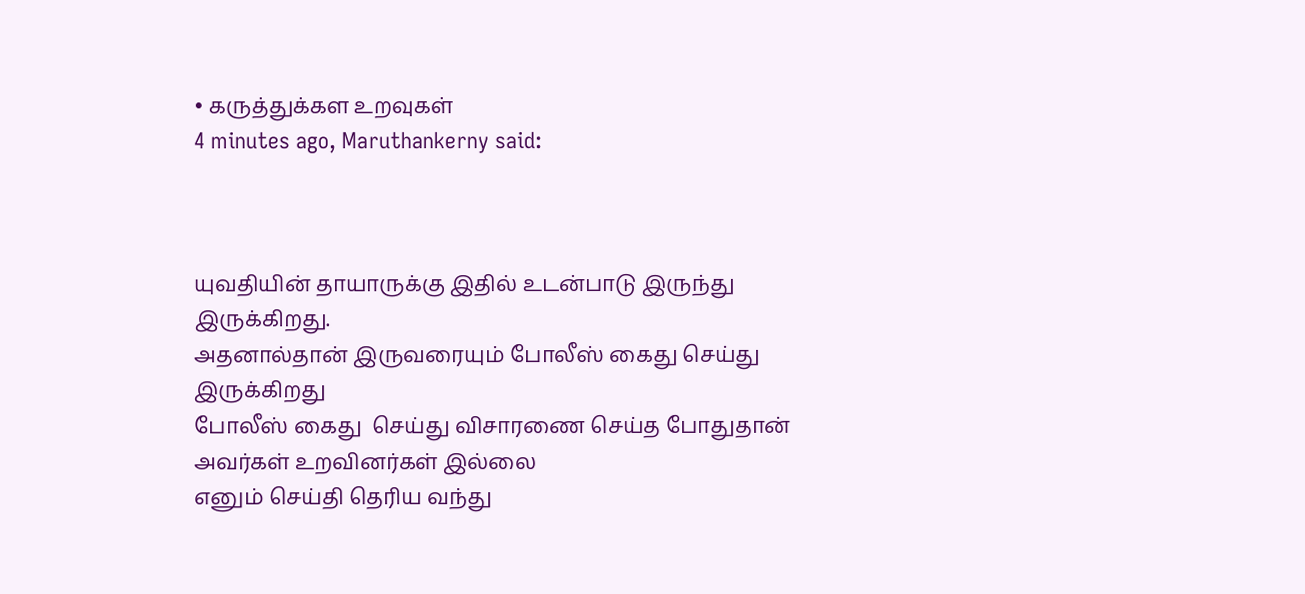• கருத்துக்கள உறவுகள்
4 minutes ago, Maruthankerny said:



யுவதியின் தாயாருக்கு இதில் உடன்பாடு இருந்து இருக்கிறது.
அதனால்தான் இருவரையும் போலீஸ் கைது செய்து இருக்கிறது
போலீஸ் கைது  செய்து விசாரணை செய்த போதுதான் அவர்கள் உறவினர்கள் இல்லை
எனும் செய்தி தெரிய வந்து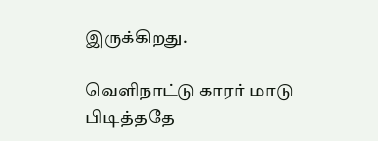இருக்கிறது.

வெளிநாட்டு காரர் மாடு பிடித்ததே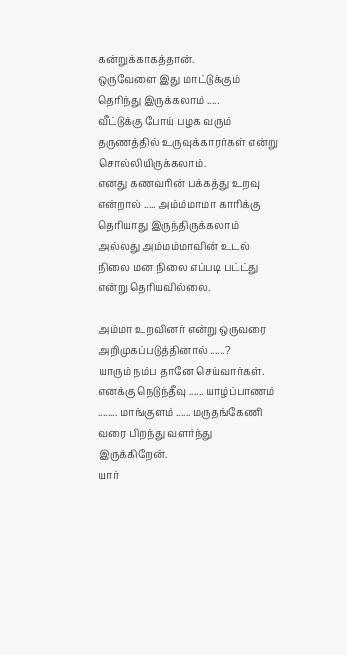கன்றுக்காகத்தான்.
ஒருவேளை இது மாட்டுக்கும் தெரிந்து இருக்கலாம் .....
வீட்டுக்கு போய் பழக வரும் தருணத்தில் உருவுக்காரர்கள் என்று சொல்லியிருக்கலாம்.
எனது கணவரின் பக்கத்து உறவு என்றால் ..... அம்ம்மாமா காரிக்கு தெரியாது இருந்திருக்கலாம்
அல்லது அம்மம்மாவின் உடல் நிலை மன நிலை எப்படி பட்ட்து என்று தெரியவில்லை.

அம்மா உறவினர் என்று ஒருவரை அறிமுகப்படுத்தினால் ......?
யாரும் நம்ப தானே செய்வார்கள்.
எனக்கு நெடுந்தீவு ...... யாழ்ப்பாணம் ........ மாங்குளம் ...... மருதங்கேணி வரை பிறந்து வளர்ந்து இருக்கிறேன்.
யார்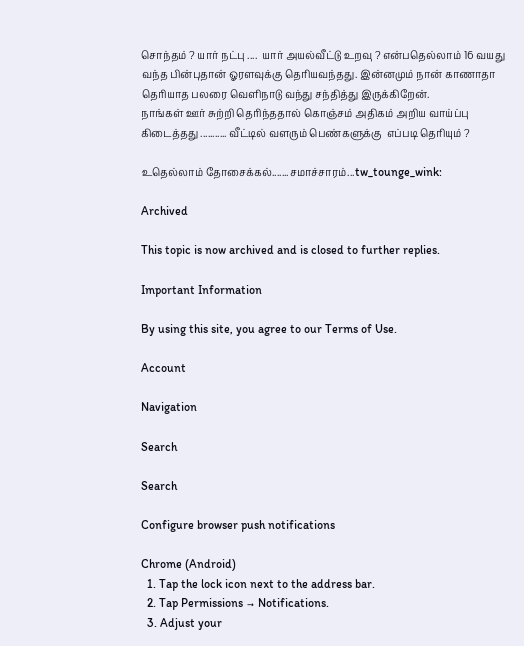சொந்தம் ? யார் நட்பு ....  யார் அயல்வீட்டு உறவு ? என்பதெல்லாம் 16 வயது வந்த பின்புதான் ஓரளவுக்கு தெரியவந்தது. இன்னமும் நான் காணாதா தெரியாத பலரை வெளிநாடு வந்து சந்தித்து இருக்கிறேன்.
நாங்கள் ஊர் சுற்றி தெரிந்ததால் கொஞ்சம் அதிகம் அறிய வாய்ப்பு கிடைத்தது ........... வீட்டில் வளரும் பெண்களுக்கு  எப்படி தெரியும் ?

உதெல்லாம் தோசைக்கல்.......சமாச்சாரம்...tw_tounge_wink:

Archived

This topic is now archived and is closed to further replies.

Important Information

By using this site, you agree to our Terms of Use.

Account

Navigation

Search

Search

Configure browser push notifications

Chrome (Android)
  1. Tap the lock icon next to the address bar.
  2. Tap Permissions → Notifications.
  3. Adjust your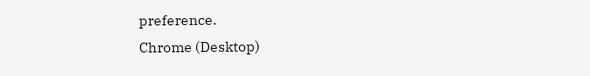preference.
Chrome (Desktop)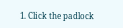1. Click the padlock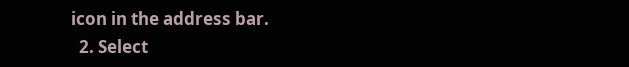icon in the address bar.
  2. Select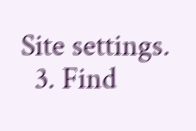Site settings.
  3. Find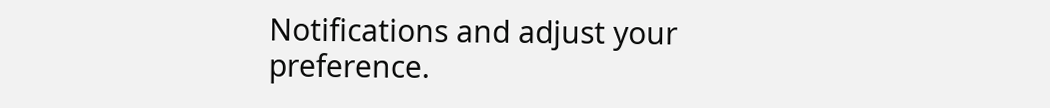Notifications and adjust your preference.